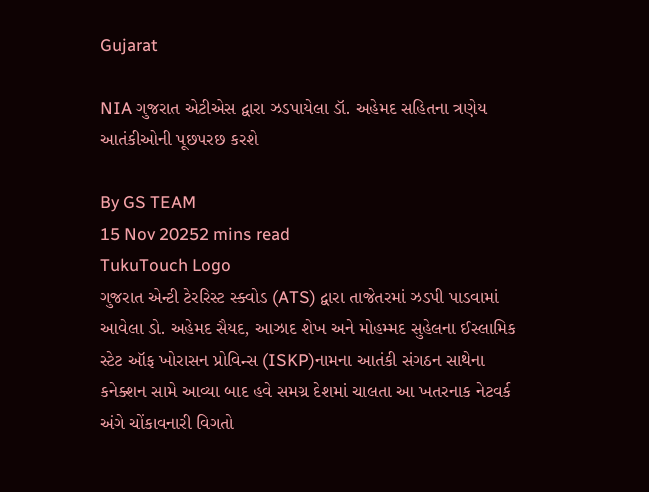Gujarat

NIA ગુજરાત એટીએસ દ્વારા ઝડપાયેલા ડૉ. અહેમદ સહિતના ત્રણેય આતંકીઓની પૂછપરછ કરશે

By GS TEAM
15 Nov 20252 mins read
TukuTouch Logo
ગુજરાત એન્ટી ટેરરિસ્ટ સ્ક્વોડ (ATS) દ્વારા તાજેતરમાં ઝડપી પાડવામાં આવેલા ડો. અહેમદ સૈયદ, આઝાદ શેખ અને મોહમ્મદ સુહેલના ઈસ્લામિક સ્ટેટ ઑફ ખોરાસન પ્રોવિન્સ (ISKP)નામના આતંકી સંગઠન સાથેના કનેક્શન સામે આવ્યા બાદ હવે સમગ્ર દેશમાં ચાલતા આ ખતરનાક નેટવર્ક અંગે ચોંકાવનારી વિગતો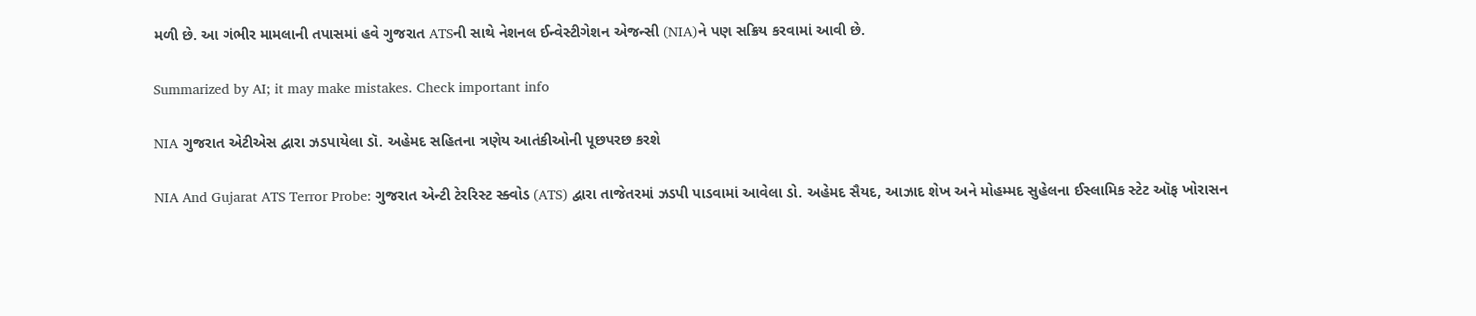મળી છે. આ ગંભીર મામલાની તપાસમાં હવે ગુજરાત ATSની સાથે નેશનલ ઈન્વેસ્ટીગેશન એજન્સી (NIA)ને પણ સક્રિય કરવામાં આવી છે.

Summarized by AI; it may make mistakes. Check important info

NIA ગુજરાત એટીએસ દ્વારા ઝડપાયેલા ડૉ. અહેમદ સહિતના ત્રણેય આતંકીઓની પૂછપરછ કરશે

NIA And Gujarat ATS Terror Probe: ગુજરાત એન્ટી ટેરરિસ્ટ સ્ક્વોડ (ATS) દ્વારા તાજેતરમાં ઝડપી પાડવામાં આવેલા ડો. અહેમદ સૈયદ, આઝાદ શેખ અને મોહમ્મદ સુહેલના ઈસ્લામિક સ્ટેટ ઑફ ખોરાસન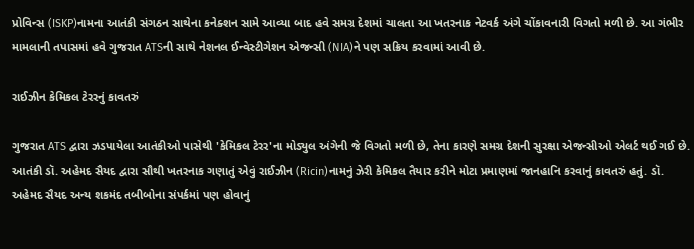પ્રોવિન્સ (ISKP)નામના આતંકી સંગઠન સાથેના કનેક્શન સામે આવ્યા બાદ હવે સમગ્ર દેશમાં ચાલતા આ ખતરનાક નેટવર્ક અંગે ચોંકાવનારી વિગતો મળી છે. આ ગંભીર મામલાની તપાસમાં હવે ગુજરાત ATSની સાથે નેશનલ ઈન્વેસ્ટીગેશન એજન્સી (NIA)ને પણ સક્રિય કરવામાં આવી છે.

રાઈઝીન કેમિકલ ટેરરનું કાવતરું

ગુજરાત ATS દ્વારા ઝડપાયેલા આતંકીઓ પાસેથી 'કેમિકલ ટેરર'ના મોડ્યુલ અંગેની જે વિગતો મળી છે, તેના કારણે સમગ્ર દેશની સુરક્ષા એજન્સીઓ એલર્ટ થઈ ગઈ છે. આતંકી ડૉ. અહેમદ સૈયદ દ્વારા સૌથી ખતરનાક ગણાતું એવું રાઈઝીન (Ricin)નામનું ઝેરી કેમિકલ તૈયાર કરીને મોટા પ્રમાણમાં જાનહાનિ કરવાનું કાવતરું હતું. ડૉ. અહેમદ સૈયદ અન્ય શકમંદ તબીબોના સંપર્કમાં પણ હોવાનું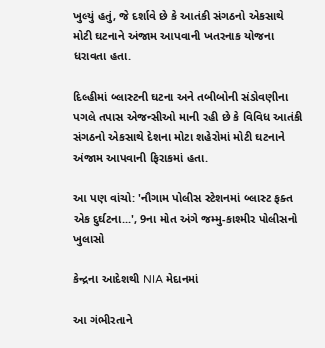ખુલ્યું હતું, જે દર્શાવે છે કે આતંકી સંગઠનો એકસાથે મોટી ઘટનાને અંજામ આપવાની ખતરનાક યોજના ધરાવતા હતા.

દિલ્હીમાં બ્લાસ્ટની ઘટના અને તબીબોની સંડોવણીના પગલે તપાસ એજન્સીઓ માની રહી છે કે વિવિધ આતંકી સંગઠનો એકસાથે દેશના મોટા શહેરોમાં મોટી ઘટનાને અંજામ આપવાની ફિરાકમાં હતા.

આ પણ વાંચો: 'નૌગામ પોલીસ સ્ટેશનમાં બ્લાસ્ટ ફક્ત એક દુર્ઘટના...', 9ના મોત અંગે જમ્મુ-કાશ્મીર પોલીસનો ખુલાસો

કેન્દ્રના આદેશથી NIA મેદાનમાં

આ ગંભીરતાને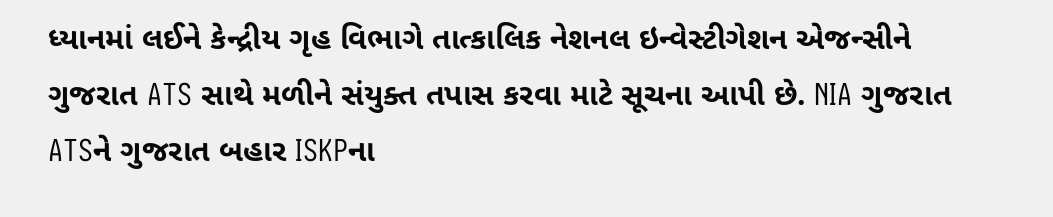ધ્યાનમાં લઈને કેન્દ્રીય ગૃહ વિભાગે તાત્કાલિક નેશનલ ઇન્વેસ્ટીગેશન એજન્સીને ગુજરાત ATS સાથે મળીને સંયુક્ત તપાસ કરવા માટે સૂચના આપી છે. NIA ગુજરાત ATSને ગુજરાત બહાર ISKPના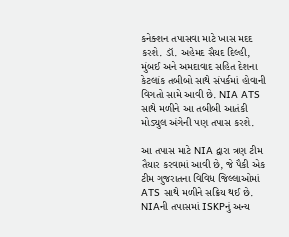કનેક્શન તપાસવા માટે ખાસ મદદ કરશે. ડૉ. અહેમદ સૈયદ દિલ્હી, મુંબઈ અને અમદાવાદ સહિત દેશના કેટલાંક તબીબો સાથે સંપર્કમાં હોવાની વિગતો સામે આવી છે. NIA ATS સાથે મળીને આ તબીબી આતંકી મોડ્યુલ અંગેની પણ તપાસ કરશે.

આ તપાસ માટે NIA દ્વારા ત્રણ ટીમ તૈયાર કરવામાં આવી છે, જે પૈકી એક ટીમ ગુજરાતના વિવિધ જિલ્લાઓમાં ATS સાથે મળીને સક્રિય થઈ છે. NIAની તપાસમાં ISKPનું અન્ય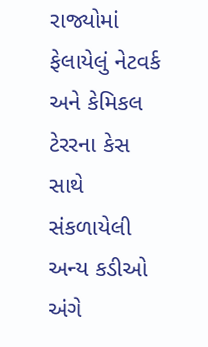રાજ્યોમાં ફેલાયેલું નેટવર્ક અને કેમિકલ ટેરરના કેસ સાથે સંકળાયેલી અન્ય કડીઓ અંગે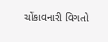ચોંકાવનારી વિગતો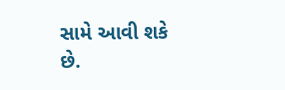સામે આવી શકે છે.